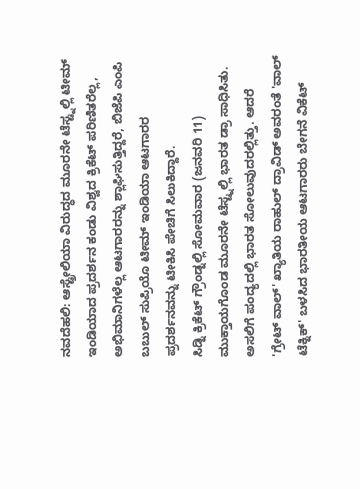ನವದೆಹಲಿ: ಆಸ್ಟ್ರೇಲಿಯಾ ವಿರುದ್ಧದ ಮೂರನೇ ಟೆಸ್ಟ್ನಲ್ಲಿ ಟೀಮ್ ಇಂಡಿಯಾದ ಪ್ರದರ್ಶನ ಕಂಡು ವಿಶ್ವದ ಕ್ರಿಕೆಟ್ ಪರಿಣಿತರೆಲ್ಲ, ಅಭಿಮಾನಿಗಳೆಲ್ಲ ಆಟಗಾರರನ್ನು ಶ್ಲಾಘಿಸುತ್ತಿದ್ದರೆ, ಬಿಜೆಪಿ ಎಂಪಿ ಬಬುಲ್ ಸುಪ್ರಿಯೊ ಟೀಮ್ ಇಂಡಿಯಾ ಆಟಗಾರರ ಪ್ರದರ್ಶನವನ್ನು ಟೀಕಿಸಿ ಪೇಚಿಗೆ ಸಿಲುಕಿದ್ದಾರೆ.
ಸಿಡ್ನಿ ಕ್ರಿಕೆಟ್ ಗ್ರೌಂಡ್ನಲ್ಲಿ ಸೋಮವಾರ (ಜನವರಿ 11) ಮುಕ್ತಾಯಗೊಂಡ ಮೂರನೇ ಟೆಸ್ಟ್ನಲ್ಲಿ ಭಾರತ ಡ್ರಾ ಸಾಧಿಸಿತು. ಅಸಲಿಗೆ ಪಂದ್ಯದಲ್ಲಿ ಭಾರತ ಸೋಲುವುದರಲ್ಲಿತ್ತು. ಆದರೆ 'ಗ್ರೇಟ್ ವಾಲ್' ಖ್ಯಾತಿಯ ರಾಹುಲ್ ದ್ರಾವಿಡ್ ಅವರಂತೆ 'ವಾಲ್ ಟೆಕ್ನಿಕ್' ಬಳಸಿದ ಭಾರತೀಯ ಆಟಗಾರರು ಬೇಗನೆ ವಿಕೆಟ್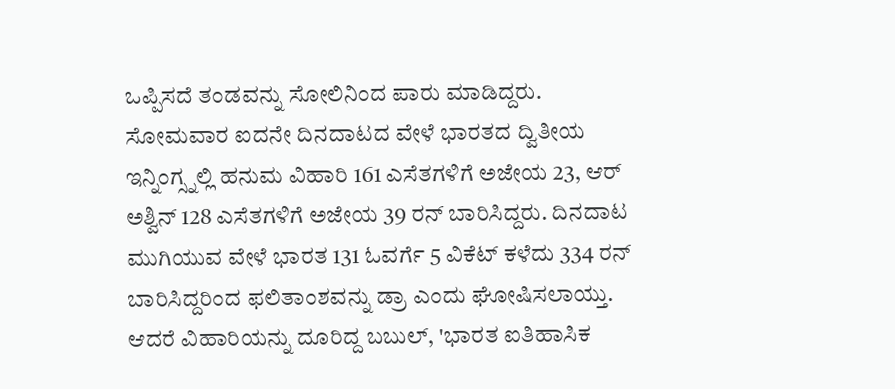ಒಪ್ಪಿಸದೆ ತಂಡವನ್ನು ಸೋಲಿನಿಂದ ಪಾರು ಮಾಡಿದ್ದರು.
ಸೋಮವಾರ ಐದನೇ ದಿನದಾಟದ ವೇಳೆ ಭಾರತದ ದ್ವಿತೀಯ ಇನ್ನಿಂಗ್ಸ್ನಲ್ಲಿ ಹನುಮ ವಿಹಾರಿ 161 ಎಸೆತಗಳಿಗೆ ಅಜೇಯ 23, ಆರ್ ಅಶ್ವಿನ್ 128 ಎಸೆತಗಳಿಗೆ ಅಜೇಯ 39 ರನ್ ಬಾರಿಸಿದ್ದರು. ದಿನದಾಟ ಮುಗಿಯುವ ವೇಳೆ ಭಾರತ 131 ಓವರ್ಗೆ 5 ವಿಕೆಟ್ ಕಳೆದು 334 ರನ್ ಬಾರಿಸಿದ್ದರಿಂದ ಫಲಿತಾಂಶವನ್ನು ಡ್ರಾ ಎಂದು ಘೋಷಿಸಲಾಯ್ತು.
ಆದರೆ ವಿಹಾರಿಯನ್ನು ದೂರಿದ್ದ ಬಬುಲ್, 'ಭಾರತ ಐತಿಹಾಸಿಕ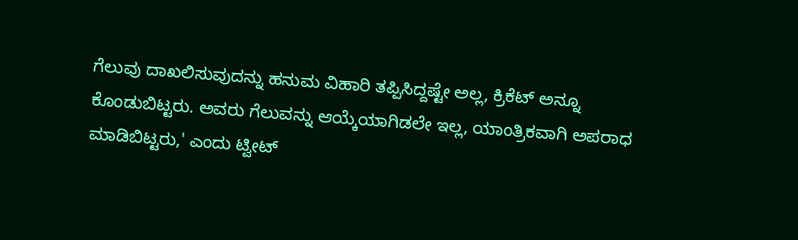ಗೆಲುವು ದಾಖಲಿಸುವುದನ್ನು ಹನುಮ ವಿಹಾರಿ ತಪ್ಪಿಸಿದ್ದಷ್ಟೇ ಅಲ್ಲ, ಕ್ರಿಕೆಟ್ ಅನ್ನೂ ಕೊಂಡುಬಿಟ್ಟರು. ಅವರು ಗೆಲುವನ್ನು ಆಯ್ಕೆಯಾಗಿಡಲೇ ಇಲ್ಲ, ಯಾಂತ್ರಿಕವಾಗಿ ಅಪರಾಧ ಮಾಡಿಬಿಟ್ಟರು,' ಎಂದು ಟ್ವೀಟ್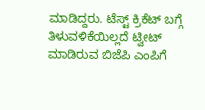ಮಾಡಿದ್ದರು. ಟೆಸ್ಟ್ ಕ್ರಿಕೆಟ್ ಬಗ್ಗೆ ತಿಳುವಳಿಕೆಯಿಲ್ಲದೆ ಟ್ವೀಟ್ ಮಾಡಿರುವ ಬಿಜೆಪಿ ಎಂಪಿಗೆ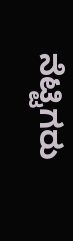ನೆಟ್ಟಿಗರು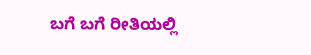ಬಗೆ ಬಗೆ ರೀತಿಯಲ್ಲಿ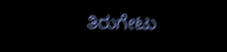ತಿರುಗೇಟು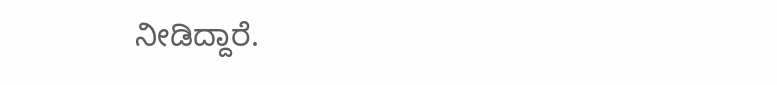ನೀಡಿದ್ದಾರೆ.